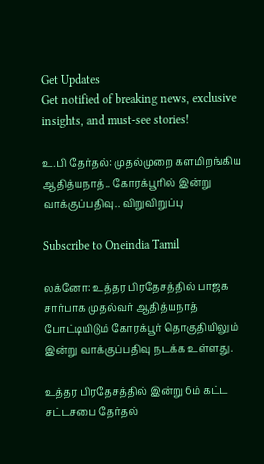Get Updates
Get notified of breaking news, exclusive insights, and must-see stories!

உ.பி தேர்தல்: முதல்முறை களமிறங்கிய ஆதித்யநாத்.. கோரக்பூரில் இன்று வாக்குப்பதிவு.. விறுவிறுப்பு

Subscribe to Oneindia Tamil

லக்னோ: உத்தர பிரதேசத்தில் பாஜக சார்பாக முதல்வர் ஆதித்யநாத் போட்டியிடும் கோரக்பூர் தொகுதியிலும் இன்று வாக்குப்பதிவு நடக்க உள்ளது.

உத்தர பிரதேசத்தில் இன்று 6ம் கட்ட சட்டசபை தேர்தல்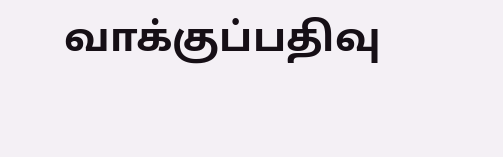வாக்குப்பதிவு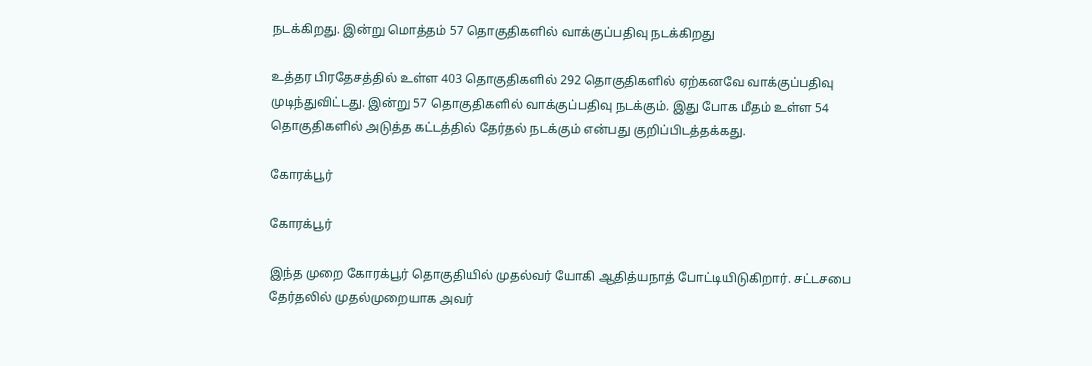நடக்கிறது. இன்று மொத்தம் 57 தொகுதிகளில் வாக்குப்பதிவு நடக்கிறது

உத்தர பிரதேசத்தில் உள்ள 403 தொகுதிகளில் 292 தொகுதிகளில் ஏற்கனவே வாக்குப்பதிவு முடிந்துவிட்டது. இன்று 57 தொகுதிகளில் வாக்குப்பதிவு நடக்கும். இது போக மீதம் உள்ள 54 தொகுதிகளில் அடுத்த கட்டத்தில் தேர்தல் நடக்கும் என்பது குறிப்பிடத்தக்கது.

கோரக்பூர்

கோரக்பூர்

இந்த முறை கோரக்பூர் தொகுதியில் முதல்வர் யோகி ஆதித்யநாத் போட்டியிடுகிறார். சட்டசபை தேர்தலில் முதல்முறையாக அவர்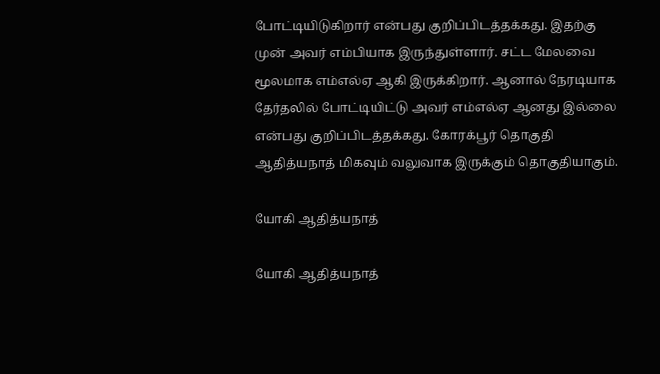போட்டியிடுகிறார் என்பது குறிப்பிடத்தக்கது. இதற்கு முன் அவர் எம்பியாக இருந்துள்ளார். சட்ட மேலவை மூலமாக எம்எல்ஏ ஆகி இருக்கிறார். ஆனால் நேரடியாக தேர்தலில் போட்டியிட்டு அவர் எம்எல்ஏ ஆனது இல்லை என்பது குறிப்பிடத்தக்கது. கோரக்பூர் தொகுதி ஆதித்யநாத் மிகவும் வலுவாக இருக்கும் தொகுதியாகும்.

யோகி ஆதித்யநாத்

யோகி ஆதித்யநாத்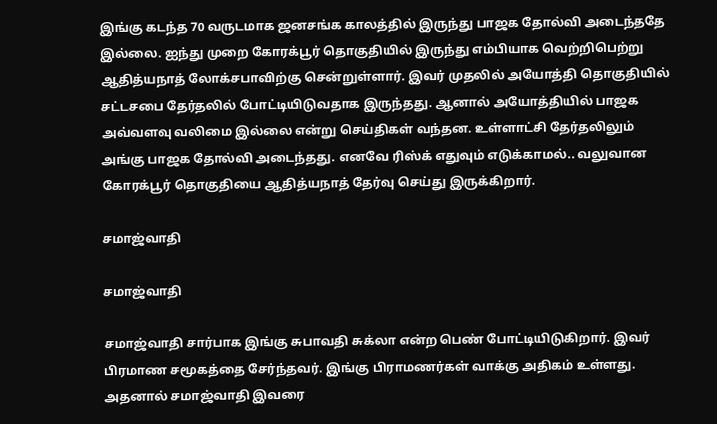இங்கு கடந்த 70 வருடமாக ஜனசங்க காலத்தில் இருந்து பாஜக தோல்வி அடைந்ததே இல்லை. ஐந்து முறை கோரக்பூர் தொகுதியில் இருந்து எம்பியாக வெற்றிபெற்று ஆதித்யநாத் லோக்சபாவிற்கு சென்றுள்ளார். இவர் முதலில் அயோத்தி தொகுதியில் சட்டசபை தேர்தலில் போட்டியிடுவதாக இருந்தது. ஆனால் அயோத்தியில் பாஜக அவ்வளவு வலிமை இல்லை என்று செய்திகள் வந்தன. உள்ளாட்சி தேர்தலிலும் அங்கு பாஜக தோல்வி அடைந்தது. எனவே ரிஸ்க் எதுவும் எடுக்காமல்.. வலுவான கோரக்பூர் தொகுதியை ஆதித்யநாத் தேர்வு செய்து இருக்கிறார்.

சமாஜ்வாதி

சமாஜ்வாதி

சமாஜ்வாதி சார்பாக இங்கு சுபாவதி சுக்லா என்ற பெண் போட்டியிடுகிறார். இவர் பிரமாண சமூகத்தை சேர்ந்தவர். இங்கு பிராமணர்கள் வாக்கு அதிகம் உள்ளது. அதனால் சமாஜ்வாதி இவரை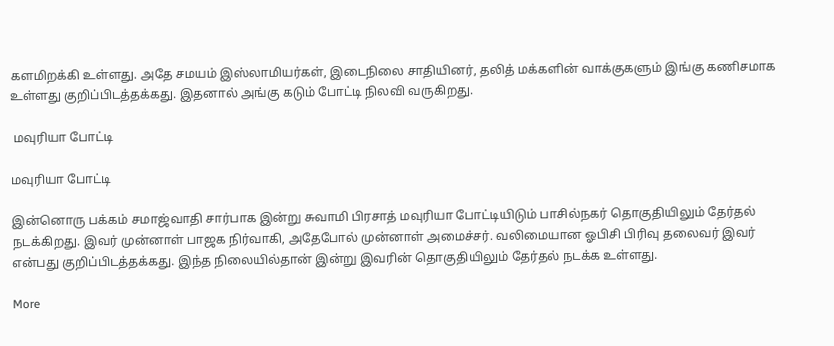களமிறக்கி உள்ளது. அதே சமயம் இஸ்லாமியர்கள், இடைநிலை சாதியினர், தலித் மக்களின் வாக்குகளும் இங்கு கணிசமாக உள்ளது குறிப்பிடத்தக்கது. இதனால் அங்கு கடும் போட்டி நிலவி வருகிறது.

 மவுரியா போட்டி

மவுரியா போட்டி

இன்னொரு பக்கம் சமாஜ்வாதி சார்பாக இன்று சுவாமி பிரசாத் மவுரியா போட்டியிடும் பாசில்நகர் தொகுதியிலும் தேர்தல் நடக்கிறது. இவர் முன்னாள் பாஜக நிர்வாகி, அதேபோல் முன்னாள் அமைச்சர். வலிமையான ஓபிசி பிரிவு தலைவர் இவர் என்பது குறிப்பிடத்தக்கது. இந்த நிலையில்தான் இன்று இவரின் தொகுதியிலும் தேர்தல் நடக்க உள்ளது.

More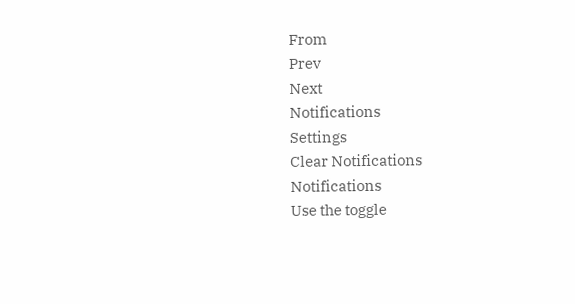From
Prev
Next
Notifications
Settings
Clear Notifications
Notifications
Use the toggle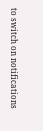to switch on notifications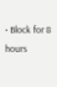• Block for 8 hours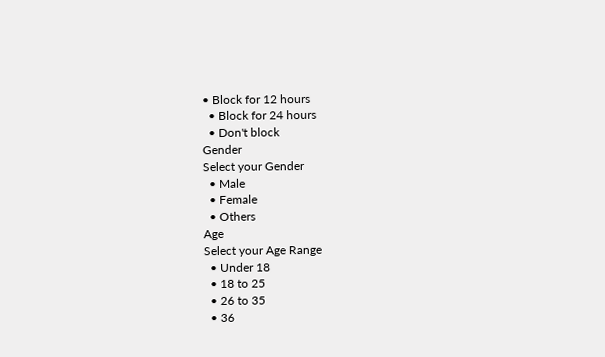• Block for 12 hours
  • Block for 24 hours
  • Don't block
Gender
Select your Gender
  • Male
  • Female
  • Others
Age
Select your Age Range
  • Under 18
  • 18 to 25
  • 26 to 35
  • 36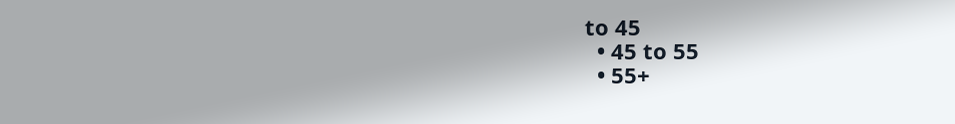to 45
  • 45 to 55
  • 55+